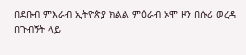በደቡብ ምእራብ ኢትዮጵያ ክልል ምዕራብ ኦሞ ዞን በሱሪ ወረዳ በጉብኝት ላይ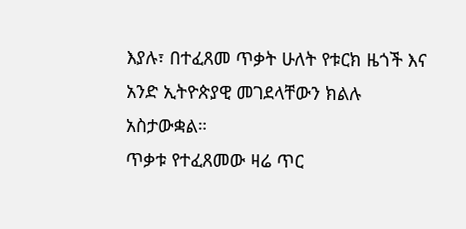እያሉ፣ በተፈጸመ ጥቃት ሁለት የቱርክ ዜጎች እና አንድ ኢትዮጵያዊ መገደላቸውን ክልሉ አስታውቋል።
ጥቃቱ የተፈጸመው ዛሬ ጥር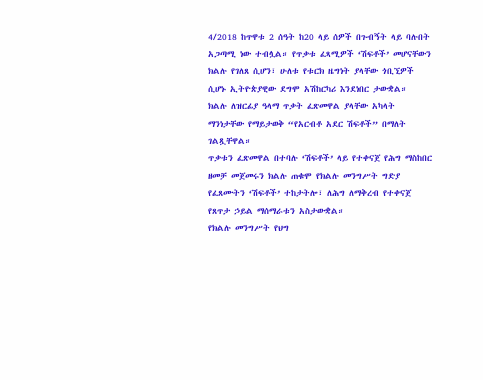4/2018 ከጥዋቱ 2 ሰዓት ከ20 ላይ ሰዎች በጉብኝት ላይ ባሉበት አጋጣሚ ነው ተብሏል። የጥቃቱ ፈጻሚዎች ‘ሽፍቶች’ መሆናቸውን ክልሉ የገለጸ ሲሆን፣ ሁለቱ የቱርክ ዜግነት ያላቸው ጎቢኚዎች ሲሆኑ ኢትዮጵያዊው ደግሞ አሽከርካሪ እንደነበር ታውቋል።
ክልሉ ለዝርፊያ ዓላማ ጥቃት ፈጽመዋል ያላቸው አካላት ማንነታቸው የማይታወቅ “የአርብቶ አደር ሽፍቶች” በማለት ገልጿቸዋል።
ጥቃቱን ፈጽመዋል በተባሉ ‘ሽፍቶች’ ላይ የተቀናጀ የሕግ ማስከበር ዘመቻ መጀመሩን ክልሉ ጠቁሞ የክልሉ መንግሥት ግድያ የፈጸሙትን ‘ሽፍቶች’ ተከታትሎ፣ ለሕግ ለማቅረብ የተቀናጀ የጸጥታ ኃይል ማሰማራቱን አስታውቋል።
የክልሉ መንግሥት የህግ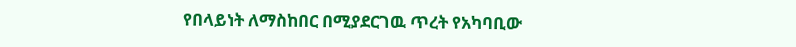የበላይነት ለማስከበር በሚያደርገዉ ጥረት የአካባቢው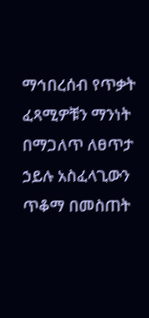ማኅበረሰብ የጥቃት ፈጻሚዎቹን ማንነት በማጋለጥ ለፀጥታ ኃይሉ አስፈላጊውን ጥቆማ በመስጠት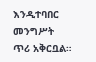እንዲተባበር መንግሥት ጥሪ አቅርቧል።